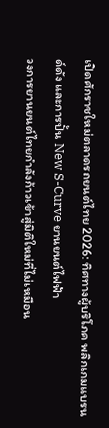เปิดศักราชใหม่ตลาดรถยนต์ไทย 2026: ทิศทางผู้บริโภค พลิกเกมแบรนด์ดัง และการปั้น New S-Curve ยานยนต์ไฟฟ้า
วงการยานยนต์ไทยกำลังก้าวเข้าสู่มิติใหม่ที่ไม่เหมือน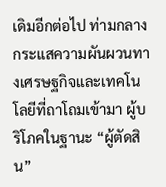เดิมอีกต่อไป ท่ามกลางกระแสความผันผวนทางเศรษฐกิจและเทคโนโลยีที่ถาโถมเข้ามา ผู้บริโภคในฐานะ “ผู้ตัดสิน”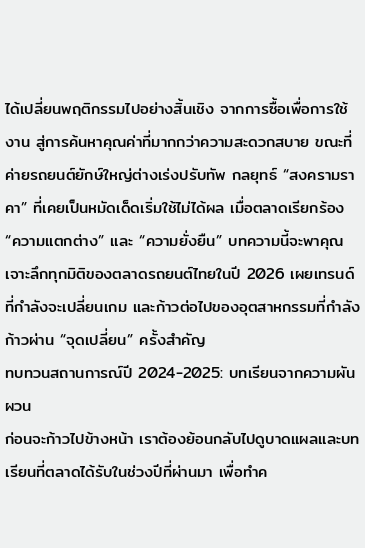ได้เปลี่ยนพฤติกรรมไปอย่างสิ้นเชิง จากการซื้อเพื่อการใช้งาน สู่การค้นหาคุณค่าที่มากกว่าความสะดวกสบาย ขณะที่ค่ายรถยนต์ยักษ์ใหญ่ต่างเร่งปรับทัพ กลยุทธ์ “สงครามราคา” ที่เคยเป็นหมัดเด็ดเริ่มใช้ไม่ได้ผล เมื่อตลาดเรียกร้อง “ความแตกต่าง” และ “ความยั่งยืน” บทความนี้จะพาคุณเจาะลึกทุกมิติของตลาดรถยนต์ไทยในปี 2026 เผยเทรนด์ที่กำลังจะเปลี่ยนเกม และก้าวต่อไปของอุตสาหกรรมที่กำลังก้าวผ่าน “จุดเปลี่ยน” ครั้งสำคัญ
ทบทวนสถานการณ์ปี 2024-2025: บทเรียนจากความผันผวน
ก่อนจะก้าวไปข้างหน้า เราต้องย้อนกลับไปดูบาดแผลและบทเรียนที่ตลาดได้รับในช่วงปีที่ผ่านมา เพื่อทำค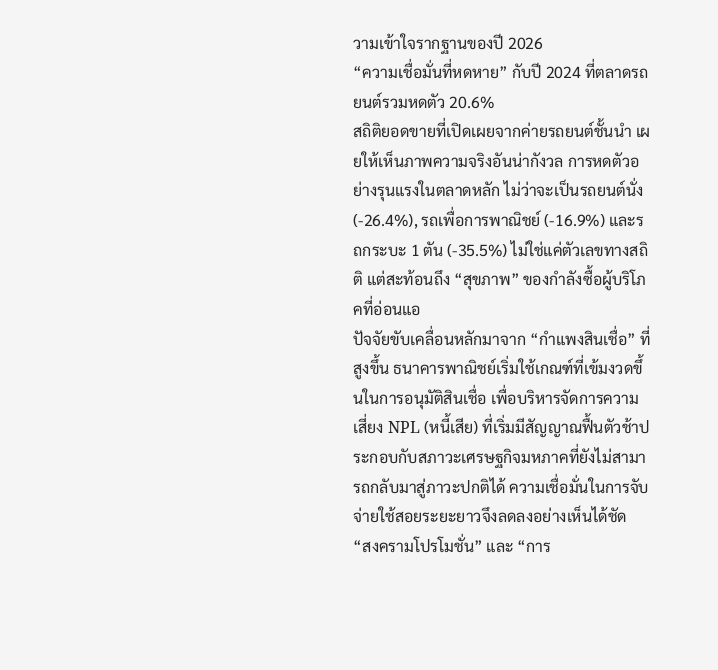วามเข้าใจรากฐานของปี 2026
“ความเชื่อมั่นที่หดหาย” กับปี 2024 ที่ตลาดรถยนต์รวมหดตัว 20.6%
สถิติยอดขายที่เปิดเผยจากค่ายรถยนต์ชั้นนำ เผยให้เห็นภาพความจริงอันน่ากังวล การหดตัวอย่างรุนแรงในตลาดหลัก ไม่ว่าจะเป็นรถยนต์นั่ง (-26.4%), รถเพื่อการพาณิชย์ (-16.9%) และรถกระบะ 1 ตัน (-35.5%) ไม่ใช่แค่ตัวเลขทางสถิติ แต่สะท้อนถึง “สุขภาพ” ของกำลังซื้อผู้บริโภคที่อ่อนแอ
ปัจจัยขับเคลื่อนหลักมาจาก “กำแพงสินเชื่อ” ที่สูงขึ้น ธนาคารพาณิชย์เริ่มใช้เกณฑ์ที่เข้มงวดขึ้นในการอนุมัติสินเชื่อ เพื่อบริหารจัดการความเสี่ยง NPL (หนี้เสีย) ที่เริ่มมีสัญญาณฟื้นตัวช้าประกอบกับสภาวะเศรษฐกิจมหภาคที่ยังไม่สามารถกลับมาสู่ภาวะปกติได้ ความเชื่อมั่นในการจับจ่ายใช้สอยระยะยาวจึงลดลงอย่างเห็นได้ชัด
“สงครามโปรโมชั่น” และ “การ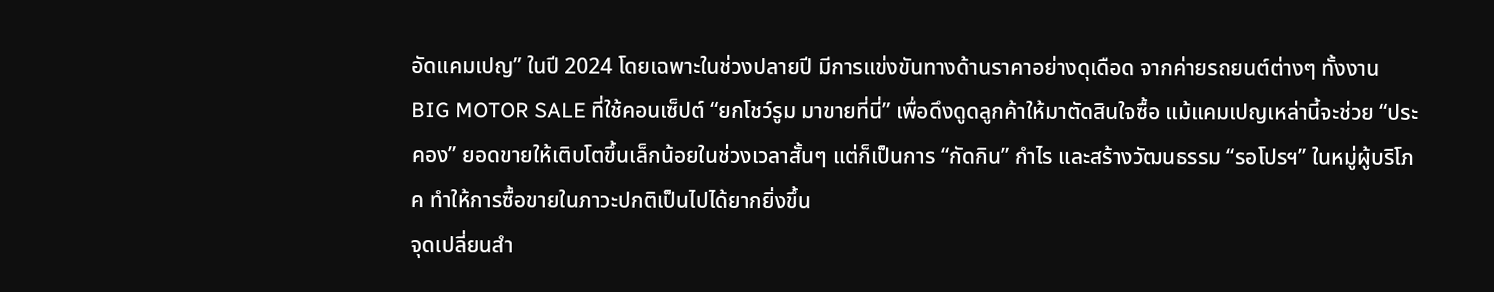อัดแคมเปญ” ในปี 2024 โดยเฉพาะในช่วงปลายปี มีการแข่งขันทางด้านราคาอย่างดุเดือด จากค่ายรถยนต์ต่างๆ ทั้งงาน BIG MOTOR SALE ที่ใช้คอนเซ็ปต์ “ยกโชว์รูม มาขายที่นี่” เพื่อดึงดูดลูกค้าให้มาตัดสินใจซื้อ แม้แคมเปญเหล่านี้จะช่วย “ประคอง” ยอดขายให้เติบโตขึ้นเล็กน้อยในช่วงเวลาสั้นๆ แต่ก็เป็นการ “กัดกิน” กำไร และสร้างวัฒนธรรม “รอโปรฯ” ในหมู่ผู้บริโภค ทำให้การซื้อขายในภาวะปกติเป็นไปได้ยากยิ่งขึ้น
จุดเปลี่ยนสำ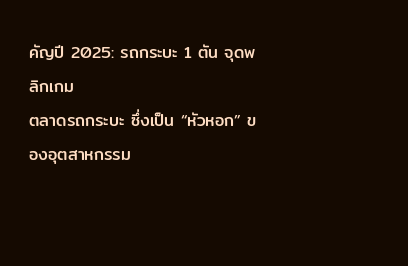คัญปี 2025: รถกระบะ 1 ตัน จุดพลิกเกม
ตลาดรถกระบะ ซึ่งเป็น “หัวหอก” ของอุตสาหกรรม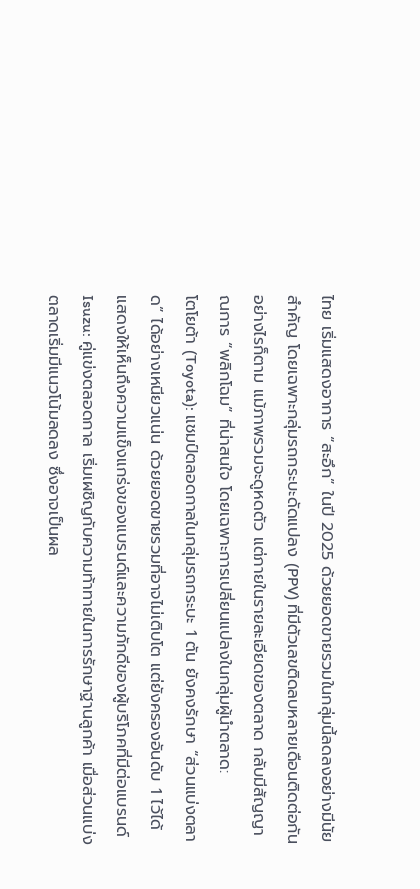ไทย เริ่มแสดงอาการ “สะอึก” ในปี 2025 ด้วยยอดขายรวมในกลุ่มนี้ลดลงอย่างมีนัยสำคัญ โดยเฉพาะกลุ่มรถกระบะดัดแปลง (PPV) ที่มีตัวเลขติดลบหลายเดือนติดต่อกัน
อย่างไรก็ตาม แม้ภาพรวมจะดูหดตัว แต่ภายในรายละเอียดของตลาด กลับมีสัญญาณการ “พลิกโฉม” ที่น่าสนใจ โดยเฉพาะการเปลี่ยนแปลงในกลุ่มผู้นำตลาด:
โตโยต้า (Toyota): แชมป์ตลอดกาลในกลุ่มรถกระบะ 1 ตัน ยังคงรักษา “ส่วนแบ่งตลาด” ได้อย่างเหนียวแน่น ด้วยยอดขายรวมที่อาจไม่เติบโต แต่ยังครองอันดับ 1 ไว้ได้ แสดงให้เห็นถึงความแข็งแกร่งของแบรนด์และความภักดีของผู้บริโภคที่มีต่อแบรนด์
Isuzu: คู่แข่งตลอดกาล เริ่มเผชิญกับความท้าทายในการรักษาฐานลูกค้า เมื่อส่วนแบ่งตลาดเริ่มมีแนวโน้มลดลง ซึ่งอาจเป็นผล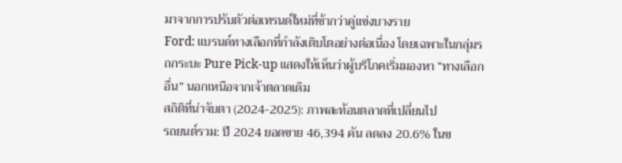มาจากการปรับตัวต่อเทรนด์ใหม่ที่ช้ากว่าคู่แข่งบางราย
Ford: แบรนด์ทางเลือกที่กำลังเติบโตอย่างต่อเนื่อง โดยเฉพาะในกลุ่มรถกระบะ Pure Pick-up แสดงให้เห็นว่าผู้บริโภคเริ่มมองหา “ทางเลือกอื่น” นอกเหนือจากเจ้าตลาดเดิม
สถิติที่น่าจับตา (2024-2025): ภาพสะท้อนตลาดที่เปลี่ยนไป
รถยนต์รวม: ปี 2024 ยอดขาย 46,394 คัน ลดลง 20.6% ในข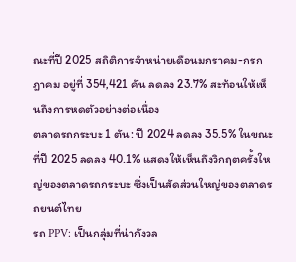ณะที่ปี 2025 สถิติการจำหน่ายเดือนมกราคม-กรกฎาคม อยู่ที่ 354,421 คัน ลดลง 23.7% สะท้อนให้เห็นถึงการหดตัวอย่างต่อเนื่อง
ตลาดรถกระบะ 1 ตัน: ปี 2024 ลดลง 35.5% ในขณะที่ปี 2025 ลดลง 40.1% แสดงให้เห็นถึงวิกฤตครั้งใหญ่ของตลาดรถกระบะ ซึ่งเป็นสัดส่วนใหญ่ของตลาดรถยนต์ไทย
รถ PPV: เป็นกลุ่มที่น่ากังวล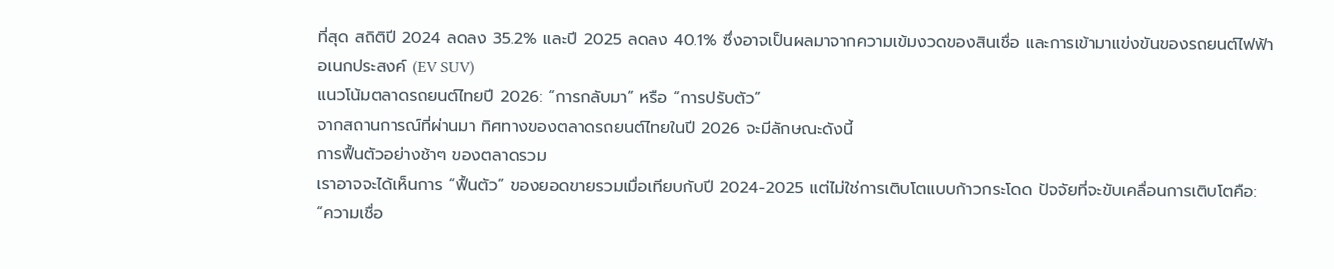ที่สุด สถิติปี 2024 ลดลง 35.2% และปี 2025 ลดลง 40.1% ซึ่งอาจเป็นผลมาจากความเข้มงวดของสินเชื่อ และการเข้ามาแข่งขันของรถยนต์ไฟฟ้าอเนกประสงค์ (EV SUV)
แนวโน้มตลาดรถยนต์ไทยปี 2026: “การกลับมา” หรือ “การปรับตัว”
จากสถานการณ์ที่ผ่านมา ทิศทางของตลาดรถยนต์ไทยในปี 2026 จะมีลักษณะดังนี้
การฟื้นตัวอย่างช้าๆ ของตลาดรวม
เราอาจจะได้เห็นการ “ฟื้นตัว” ของยอดขายรวมเมื่อเทียบกับปี 2024-2025 แต่ไม่ใช่การเติบโตแบบก้าวกระโดด ปัจจัยที่จะขับเคลื่อนการเติบโตคือ:
“ความเชื่อ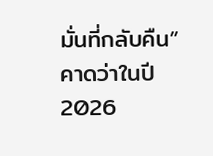มั่นที่กลับคืน” คาดว่าในปี 2026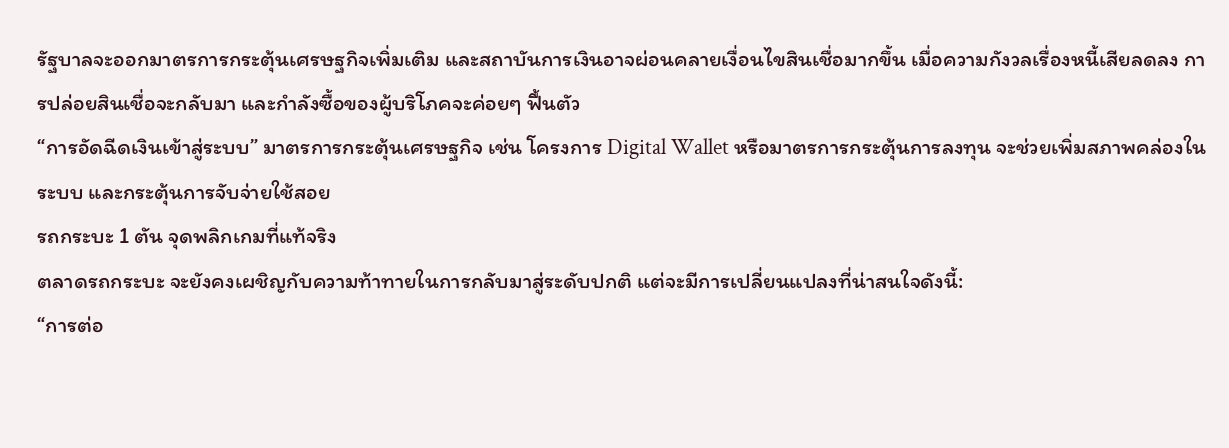รัฐบาลจะออกมาตรการกระตุ้นเศรษฐกิจเพิ่มเติม และสถาบันการเงินอาจผ่อนคลายเงื่อนไขสินเชื่อมากขึ้น เมื่อความกังวลเรื่องหนี้เสียลดลง การปล่อยสินเชื่อจะกลับมา และกำลังซื้อของผู้บริโภคจะค่อยๆ ฟื้นตัว
“การอัดฉีดเงินเข้าสู่ระบบ” มาตรการกระตุ้นเศรษฐกิจ เช่น โครงการ Digital Wallet หรือมาตรการกระตุ้นการลงทุน จะช่วยเพิ่มสภาพคล่องในระบบ และกระตุ้นการจับจ่ายใช้สอย
รถกระบะ 1 ตัน จุดพลิกเกมที่แท้จริง
ตลาดรถกระบะ จะยังคงเผชิญกับความท้าทายในการกลับมาสู่ระดับปกติ แต่จะมีการเปลี่ยนแปลงที่น่าสนใจดังนี้:
“การต่อ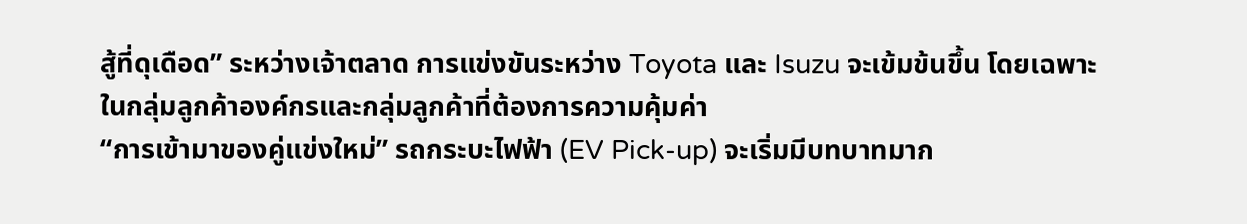สู้ที่ดุเดือด” ระหว่างเจ้าตลาด การแข่งขันระหว่าง Toyota และ Isuzu จะเข้มข้นขึ้น โดยเฉพาะในกลุ่มลูกค้าองค์กรและกลุ่มลูกค้าที่ต้องการความคุ้มค่า
“การเข้ามาของคู่แข่งใหม่” รถกระบะไฟฟ้า (EV Pick-up) จะเริ่มมีบทบาทมาก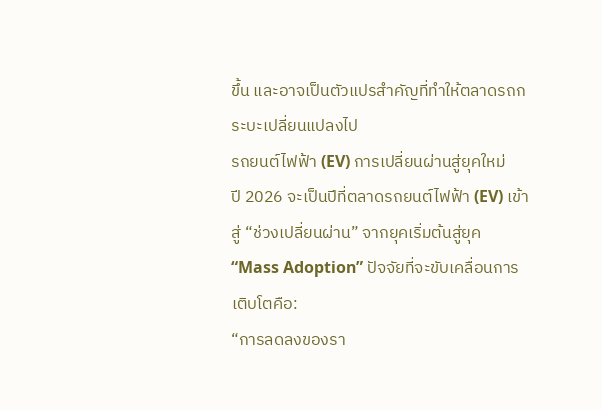ขึ้น และอาจเป็นตัวแปรสำคัญที่ทำให้ตลาดรถกระบะเปลี่ยนแปลงไป
รถยนต์ไฟฟ้า (EV) การเปลี่ยนผ่านสู่ยุคใหม่
ปี 2026 จะเป็นปีที่ตลาดรถยนต์ไฟฟ้า (EV) เข้าสู่ “ช่วงเปลี่ยนผ่าน” จากยุคเริ่มต้นสู่ยุค “Mass Adoption” ปัจจัยที่จะขับเคลื่อนการเติบโตคือ:
“การลดลงของรา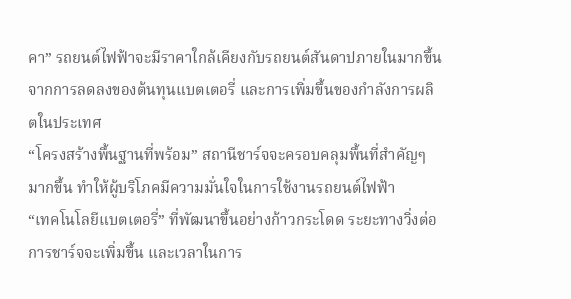คา” รถยนต์ไฟฟ้าจะมีราคาใกล้เคียงกับรถยนต์สันดาปภายในมากขึ้น จากการลดลงของต้นทุนแบตเตอรี่ และการเพิ่มขึ้นของกำลังการผลิตในประเทศ
“โครงสร้างพื้นฐานที่พร้อม” สถานีชาร์จจะครอบคลุมพื้นที่สำคัญๆ มากขึ้น ทำให้ผู้บริโภคมีความมั่นใจในการใช้งานรถยนต์ไฟฟ้า
“เทคโนโลยีแบตเตอรี่” ที่พัฒนาขึ้นอย่างก้าวกระโดด ระยะทางวิ่งต่อการชาร์จจะเพิ่มขึ้น และเวลาในการ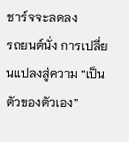ชาร์จจะลดลง
รถยนต์นั่ง การเปลี่ยนแปลงสู่ความ “เป็นตัวของตัวเอง”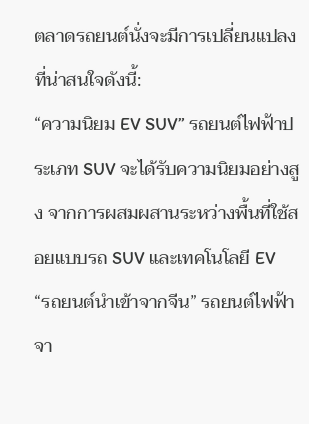ตลาดรถยนต์นั่งจะมีการเปลี่ยนแปลงที่น่าสนใจดังนี้:
“ความนิยม EV SUV” รถยนต์ไฟฟ้าประเภท SUV จะได้รับความนิยมอย่างสูง จากการผสมผสานระหว่างพื้นที่ใช้สอยแบบรถ SUV และเทคโนโลยี EV
“รถยนต์นำเข้าจากจีน” รถยนต์ไฟฟ้าจา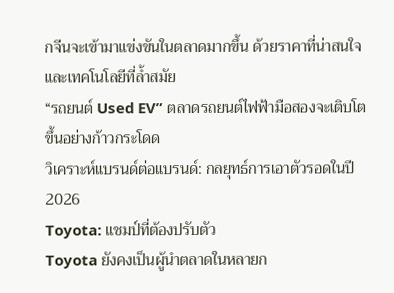กจีนจะเข้ามาแข่งขันในตลาดมากขึ้น ด้วยราคาที่น่าสนใจ และเทคโนโลยีที่ล้ำสมัย
“รถยนต์ Used EV” ตลาดรถยนต์ไฟฟ้ามือสองจะเติบโตขึ้นอย่างก้าวกระโดด
วิเคราะห์แบรนด์ต่อแบรนด์: กลยุทธ์การเอาตัวรอดในปี 2026
Toyota: แชมป์ที่ต้องปรับตัว
Toyota ยังคงเป็นผู้นำตลาดในหลายก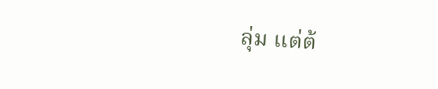ลุ่ม แต่ต้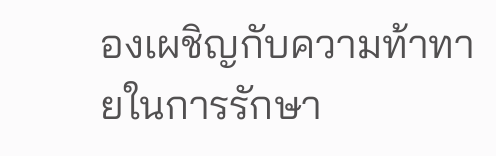องเผชิญกับความท้าทายในการรักษา